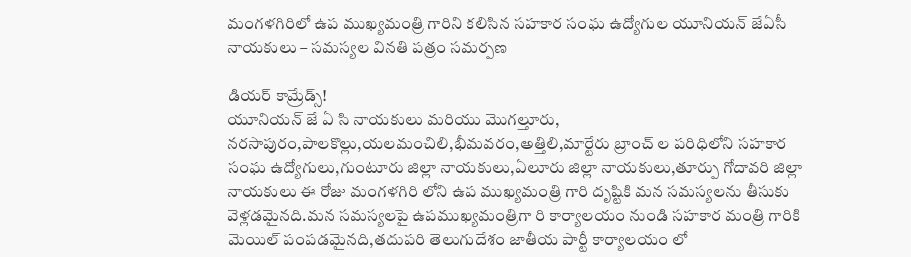మంగళగిరిలో ఉప ముఖ్యమంత్రి గారిని కలిసిన సహకార సంఘ ఉద్యోగుల యూనియన్ జేఏసీ నాయకులు – సమస్యల వినతి పత్రం సమర్పణ

డియర్ కామ్రేడ్స్!
యూనియన్ జే ఏ సి నాయకులు మరియు మొగల్తూరు, నరసాపురం,పాలకొల్లు,యలమంచిలి,భీమవరం,అత్తిలి,మార్టేరు బ్రాంచ్ ల పరిధిలోని సహకార సంఘ ఉద్యోగులు,గుంటూరు జిల్లా నాయకులు,ఏలూరు జిల్లా నాయకులు,తూర్పు గోదావరి జిల్లా నాయకులు ఈ రోజు మంగళగిరి లోని ఉప ముఖ్యమంత్రి గారి దృష్టికి మన సమస్యలను తీసుకు వెళ్లడమైనది.మన సమస్యలపై ఉపముఖ్యమంత్రిగా రి కార్యాలయం నుండి సహకార మంత్రి గారికి మెయిల్ పంపడమైనది,తదుపరి తెలుగుదేశం జాతీయ పార్టీ కార్యాలయం లో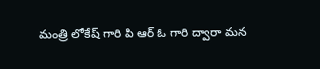మంత్రి లోకేష్ గారి పి ఆర్ ఓ గారి ద్వారా మన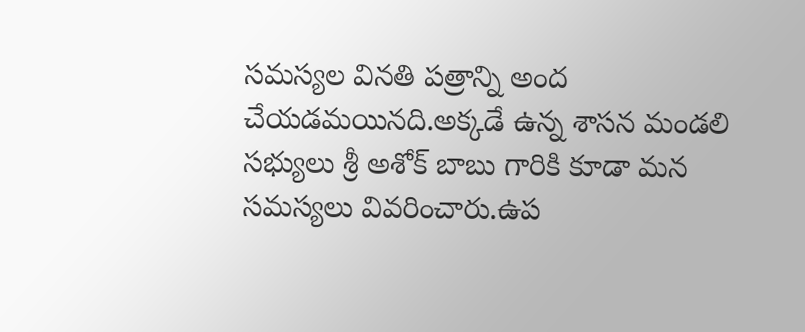సమస్యల వినతి పత్రాన్ని అంద చేయడమయినది.అక్కడే ఉన్న శాసన మండలి సభ్యులు శ్రీ అశోక్ బాబు గారికి కూడా మన సమస్యలు వివరించారు.ఉప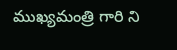ముఖ్యమంత్రి గారి ని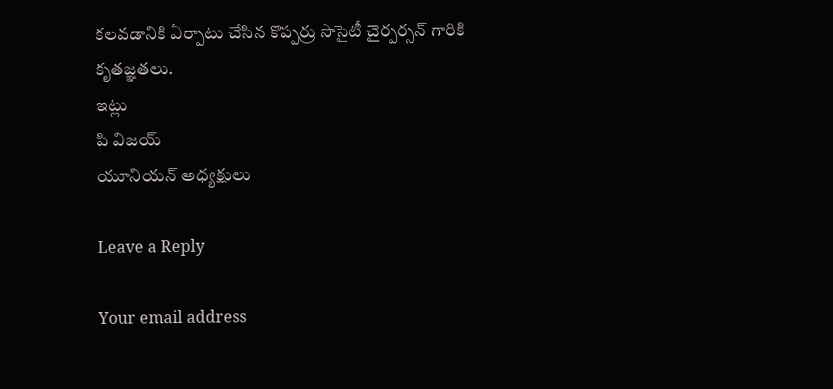కలవడానికి ఏర్పాటు చేసిన కొప్పర్రు సొసైటీ చైర్పర్సన్ గారికి కృతజ్ఞతలు.
ఇట్లు
పి విజయ్
యూనియన్ అధ్యక్షులు

Leave a Reply

Your email address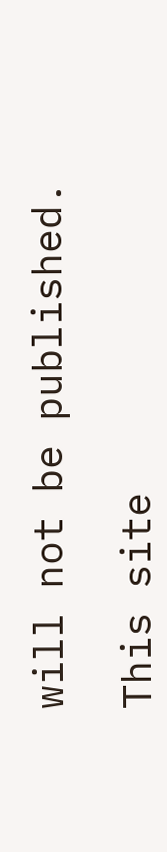will not be published.

This site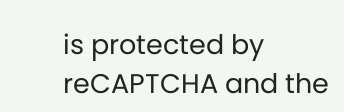is protected by reCAPTCHA and the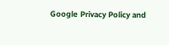Google Privacy Policy and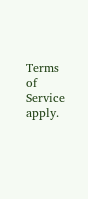Terms of Service apply.